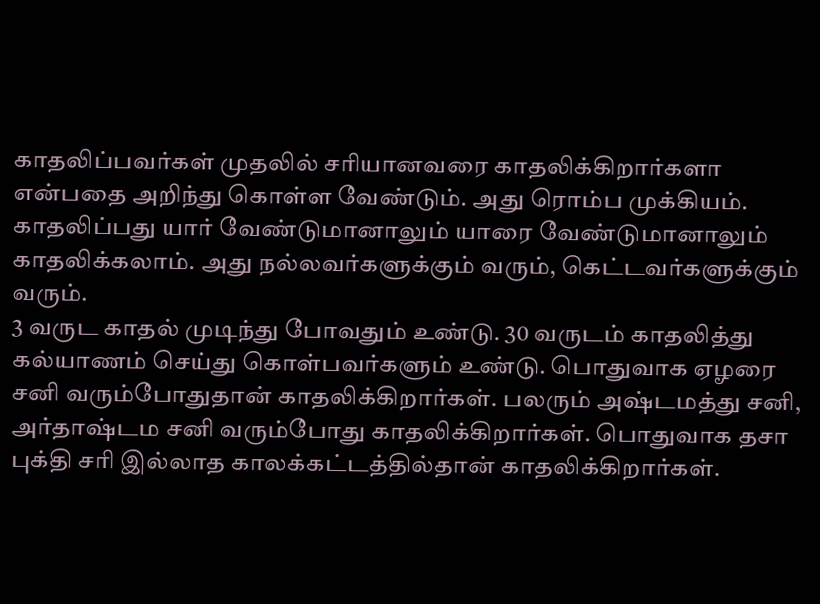காதலிப்பவர்கள் முதலில் சரியானவரை காதலிக்கிறார்களா என்பதை அறிந்து கொள்ள வேண்டும். அது ரொம்ப முக்கியம்.
காதலிப்பது யார் வேண்டுமானாலும் யாரை வேண்டுமானாலும் காதலிக்கலாம். அது நல்லவர்களுக்கும் வரும், கெட்டவர்களுக்கும் வரும்.
3 வருட காதல் முடிந்து போவதும் உண்டு. 30 வருடம் காதலித்து கல்யாணம் செய்து கொள்பவர்களும் உண்டு. பொதுவாக ஏழரை சனி வரும்போதுதான் காதலிக்கிறார்கள். பலரும் அஷ்டமத்து சனி, அர்தாஷ்டம சனி வரும்போது காதலிக்கிறார்கள். பொதுவாக தசா புக்தி சரி இல்லாத காலக்கட்டத்தில்தான் காதலிக்கிறார்கள்.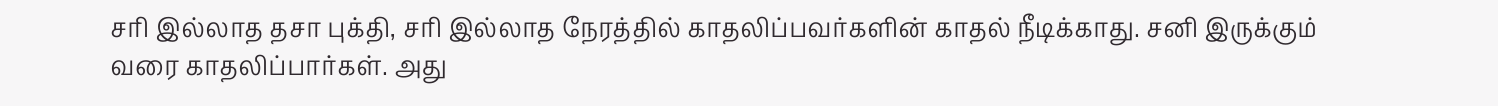சரி இல்லாத தசா புக்தி, சரி இல்லாத நேரத்தில் காதலிப்பவர்களின் காதல் நீடிக்காது. சனி இருக்கும் வரை காதலிப்பார்கள். அது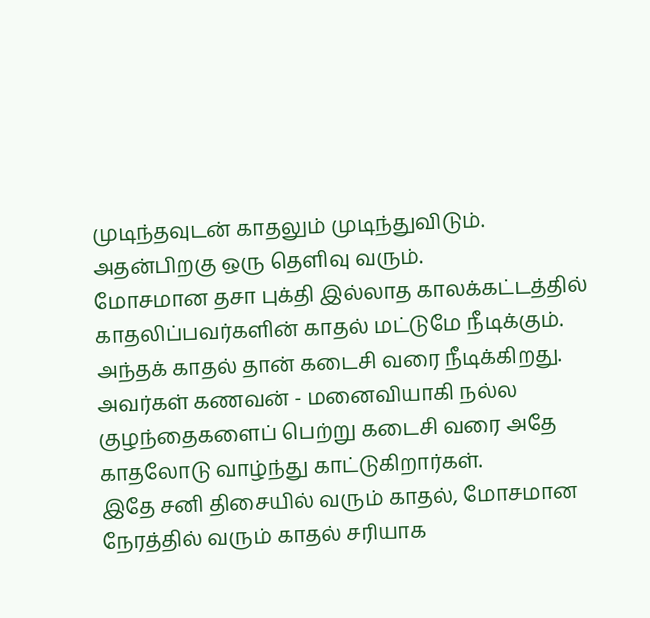முடிந்தவுடன் காதலும் முடிந்துவிடும். அதன்பிறகு ஒரு தெளிவு வரும்.
மோசமான தசா புக்தி இல்லாத காலக்கட்டத்தில் காதலிப்பவர்களின் காதல் மட்டுமே நீடிக்கும். அந்தக் காதல் தான் கடைசி வரை நீடிக்கிறது. அவர்கள் கணவன் - மனைவியாகி நல்ல குழந்தைகளைப் பெற்று கடைசி வரை அதே காதலோடு வாழ்ந்து காட்டுகிறார்கள்.
இதே சனி திசையில் வரும் காதல், மோசமான நேரத்தில் வரும் காதல் சரியாக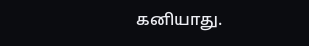கனியாது.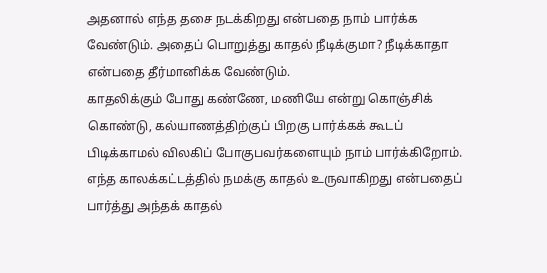அதனால் எந்த தசை நடக்கிறது என்பதை நாம் பார்க்க வேண்டும். அதைப் பொறுத்து காதல் நீடிக்குமா? நீடிக்காதா என்பதை தீர்மானிக்க வேண்டும்.
காதலிக்கும் போது கண்ணே, மணியே என்று கொஞ்சிக் கொண்டு, கல்யாணத்திற்குப் பிறகு பார்க்கக் கூடப் பிடிக்காமல் விலகிப் போகுபவர்களையும் நாம் பார்க்கிறோம்.
எந்த காலக்கட்டத்தில் நமக்கு காதல் உருவாகிறது என்பதைப் பார்த்து அந்தக் காதல்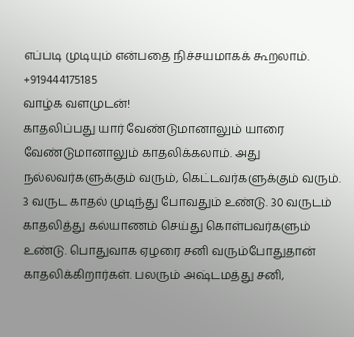எப்படி முடியும் என்பதை நிச்சயமாகக் கூறலாம்.
+919444175185
வாழ்க வளமுடன்!
காதலிப்பது யார் வேண்டுமானாலும் யாரை வேண்டுமானாலும் காதலிக்கலாம். அது நல்லவர்களுக்கும் வரும், கெட்டவர்களுக்கும் வரும்.
3 வருட காதல் முடிந்து போவதும் உண்டு. 30 வருடம் காதலித்து கல்யாணம் செய்து கொள்பவர்களும் உண்டு. பொதுவாக ஏழரை சனி வரும்போதுதான் காதலிக்கிறார்கள். பலரும் அஷ்டமத்து சனி,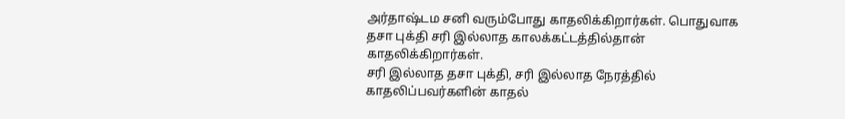அர்தாஷ்டம சனி வரும்போது காதலிக்கிறார்கள். பொதுவாக தசா புக்தி சரி இல்லாத காலக்கட்டத்தில்தான் காதலிக்கிறார்கள்.
சரி இல்லாத தசா புக்தி, சரி இல்லாத நேரத்தில் காதலிப்பவர்களின் காதல்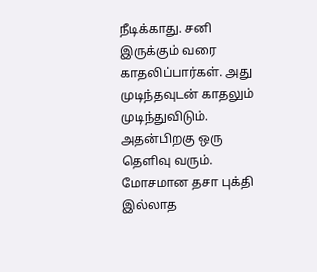நீடிக்காது. சனி இருக்கும் வரை காதலிப்பார்கள். அது முடிந்தவுடன் காதலும் முடிந்துவிடும். அதன்பிறகு ஒரு தெளிவு வரும்.
மோசமான தசா புக்தி இல்லாத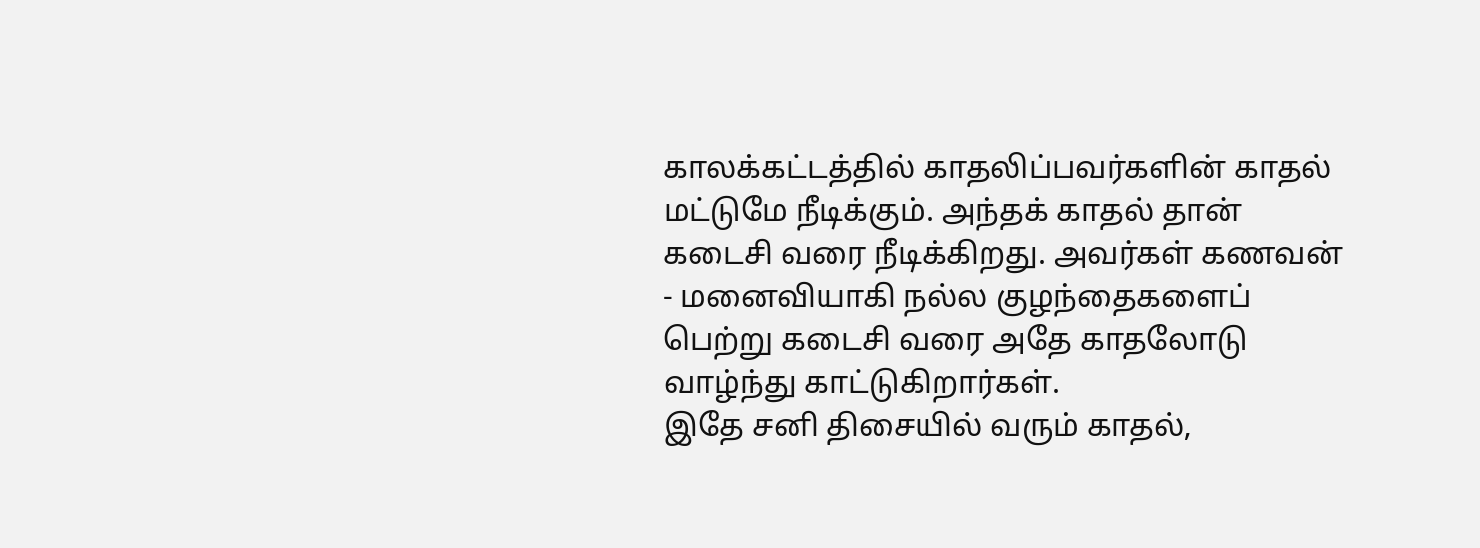காலக்கட்டத்தில் காதலிப்பவர்களின் காதல் மட்டுமே நீடிக்கும். அந்தக் காதல் தான் கடைசி வரை நீடிக்கிறது. அவர்கள் கணவன் - மனைவியாகி நல்ல குழந்தைகளைப் பெற்று கடைசி வரை அதே காதலோடு வாழ்ந்து காட்டுகிறார்கள்.
இதே சனி திசையில் வரும் காதல்,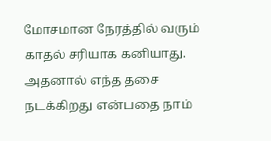மோசமான நேரத்தில் வரும் காதல் சரியாக கனியாது.
அதனால் எந்த தசை நடக்கிறது என்பதை நாம்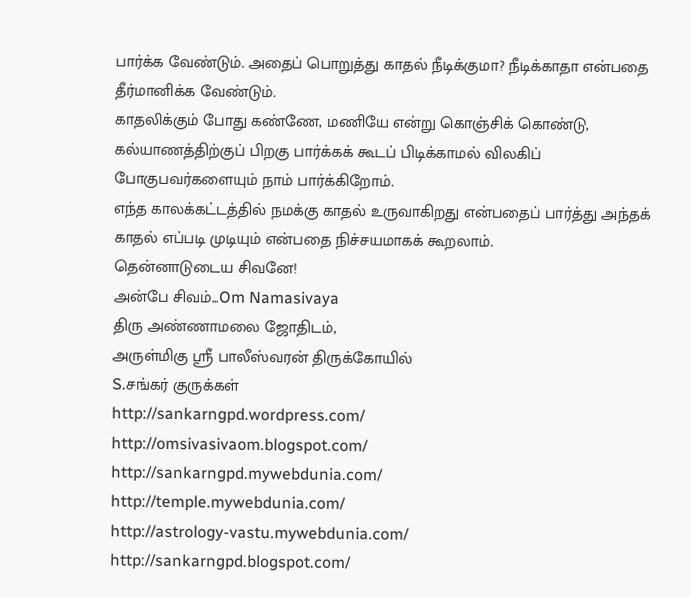பார்க்க வேண்டும். அதைப் பொறுத்து காதல் நீடிக்குமா? நீடிக்காதா என்பதை தீர்மானிக்க வேண்டும்.
காதலிக்கும் போது கண்ணே, மணியே என்று கொஞ்சிக் கொண்டு, கல்யாணத்திற்குப் பிறகு பார்க்கக் கூடப் பிடிக்காமல் விலகிப் போகுபவர்களையும் நாம் பார்க்கிறோம்.
எந்த காலக்கட்டத்தில் நமக்கு காதல் உருவாகிறது என்பதைப் பார்த்து அந்தக் காதல் எப்படி முடியும் என்பதை நிச்சயமாகக் கூறலாம்.
தென்னாடுடைய சிவனே!
அன்பே சிவம்...Om Namasivaya
திரு அண்ணாமலை ஜோதிடம்,
அருள்மிகு ஸ்ரீ பாலீஸ்வரன் திருக்கோயில்
S.சங்கர் குருக்கள்
http://sankarngpd.wordpress.com/
http://omsivasivaom.blogspot.com/
http://sankarngpd.mywebdunia.com/
http://temple.mywebdunia.com/
http://astrology-vastu.mywebdunia.com/
http://sankarngpd.blogspot.com/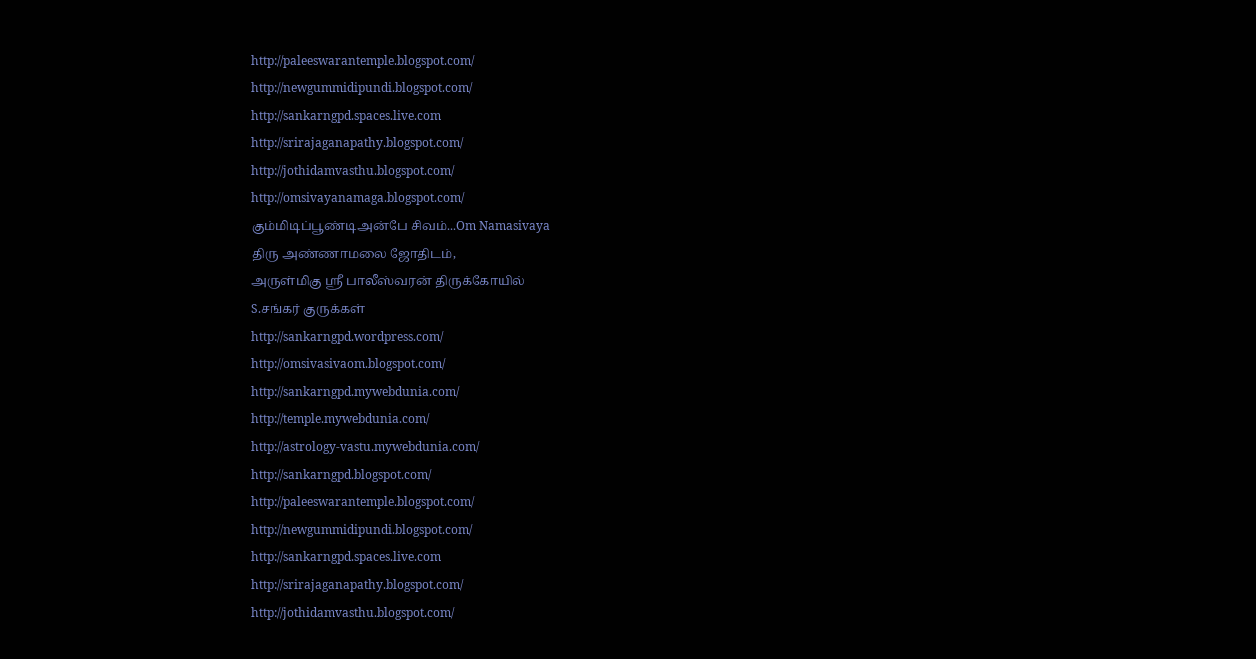http://paleeswarantemple.blogspot.com/
http://newgummidipundi.blogspot.com/
http://sankarngpd.spaces.live.com
http://srirajaganapathy.blogspot.com/
http://jothidamvasthu.blogspot.com/
http://omsivayanamaga.blogspot.com/
கும்மிடிப்பூண்டிஅன்பே சிவம்...Om Namasivaya
திரு அண்ணாமலை ஜோதிடம்,
அருள்மிகு ஸ்ரீ பாலீஸ்வரன் திருக்கோயில்
S.சங்கர் குருக்கள்
http://sankarngpd.wordpress.com/
http://omsivasivaom.blogspot.com/
http://sankarngpd.mywebdunia.com/
http://temple.mywebdunia.com/
http://astrology-vastu.mywebdunia.com/
http://sankarngpd.blogspot.com/
http://paleeswarantemple.blogspot.com/
http://newgummidipundi.blogspot.com/
http://sankarngpd.spaces.live.com
http://srirajaganapathy.blogspot.com/
http://jothidamvasthu.blogspot.com/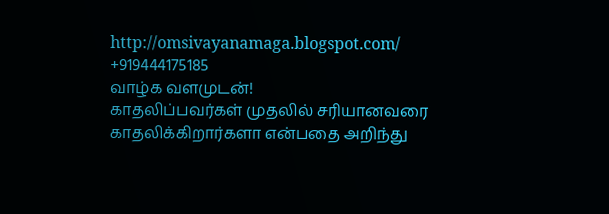http://omsivayanamaga.blogspot.com/
+919444175185
வாழ்க வளமுடன்!
காதலிப்பவர்கள் முதலில் சரியானவரை காதலிக்கிறார்களா என்பதை அறிந்து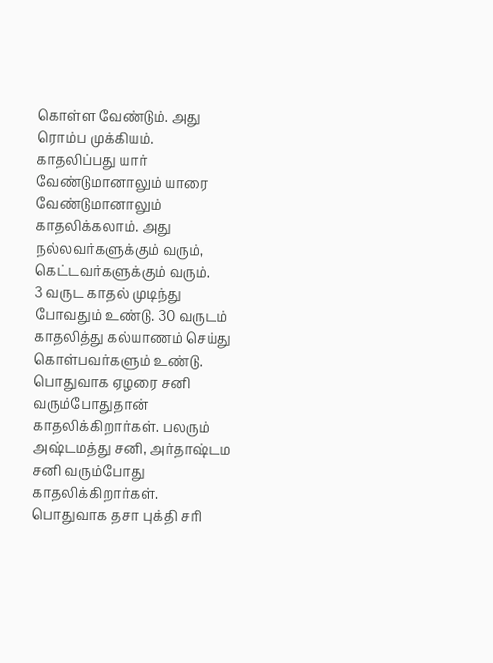கொள்ள வேண்டும். அது ரொம்ப முக்கியம்.
காதலிப்பது யார் வேண்டுமானாலும் யாரை வேண்டுமானாலும் காதலிக்கலாம். அது நல்லவர்களுக்கும் வரும், கெட்டவர்களுக்கும் வரும்.
3 வருட காதல் முடிந்து போவதும் உண்டு. 30 வருடம் காதலித்து கல்யாணம் செய்து கொள்பவர்களும் உண்டு. பொதுவாக ஏழரை சனி வரும்போதுதான் காதலிக்கிறார்கள். பலரும் அஷ்டமத்து சனி, அர்தாஷ்டம சனி வரும்போது காதலிக்கிறார்கள். பொதுவாக தசா புக்தி சரி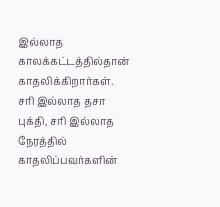இல்லாத காலக்கட்டத்தில்தான் காதலிக்கிறார்கள்.
சரி இல்லாத தசா புக்தி, சரி இல்லாத நேரத்தில் காதலிப்பவர்களின்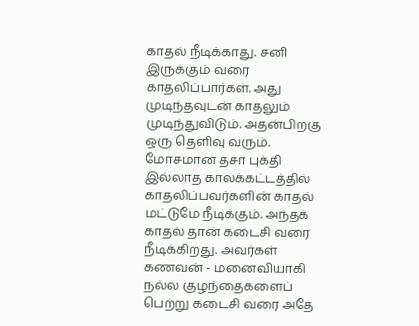காதல் நீடிக்காது. சனி இருக்கும் வரை காதலிப்பார்கள். அது முடிந்தவுடன் காதலும் முடிந்துவிடும். அதன்பிறகு ஒரு தெளிவு வரும்.
மோசமான தசா புக்தி இல்லாத காலக்கட்டத்தில் காதலிப்பவர்களின் காதல் மட்டுமே நீடிக்கும். அந்தக் காதல் தான் கடைசி வரை நீடிக்கிறது. அவர்கள் கணவன் - மனைவியாகி நல்ல குழந்தைகளைப் பெற்று கடைசி வரை அதே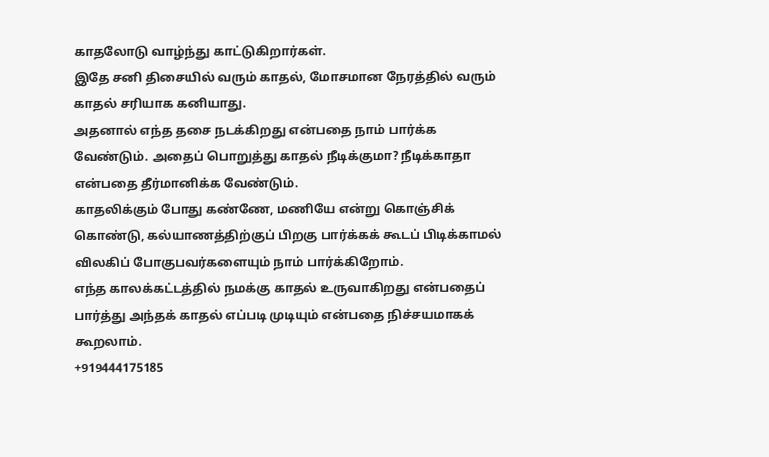காதலோடு வாழ்ந்து காட்டுகிறார்கள்.
இதே சனி திசையில் வரும் காதல், மோசமான நேரத்தில் வரும் காதல் சரியாக கனியாது.
அதனால் எந்த தசை நடக்கிறது என்பதை நாம் பார்க்க வேண்டும். அதைப் பொறுத்து காதல் நீடிக்குமா? நீடிக்காதா என்பதை தீர்மானிக்க வேண்டும்.
காதலிக்கும் போது கண்ணே, மணியே என்று கொஞ்சிக் கொண்டு, கல்யாணத்திற்குப் பிறகு பார்க்கக் கூடப் பிடிக்காமல் விலகிப் போகுபவர்களையும் நாம் பார்க்கிறோம்.
எந்த காலக்கட்டத்தில் நமக்கு காதல் உருவாகிறது என்பதைப் பார்த்து அந்தக் காதல் எப்படி முடியும் என்பதை நிச்சயமாகக் கூறலாம்.
+919444175185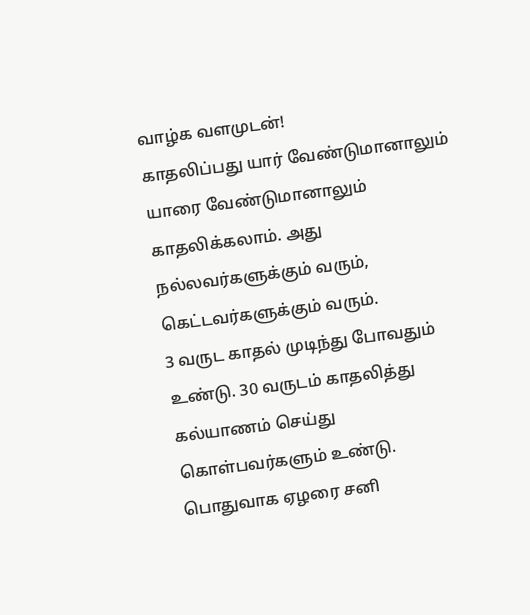வாழ்க வளமுடன்!
காதலிப்பது யார் வேண்டுமானாலும் யாரை வேண்டுமானாலும் காதலிக்கலாம். அது நல்லவர்களுக்கும் வரும், கெட்டவர்களுக்கும் வரும்.
3 வருட காதல் முடிந்து போவதும் உண்டு. 30 வருடம் காதலித்து கல்யாணம் செய்து கொள்பவர்களும் உண்டு. பொதுவாக ஏழரை சனி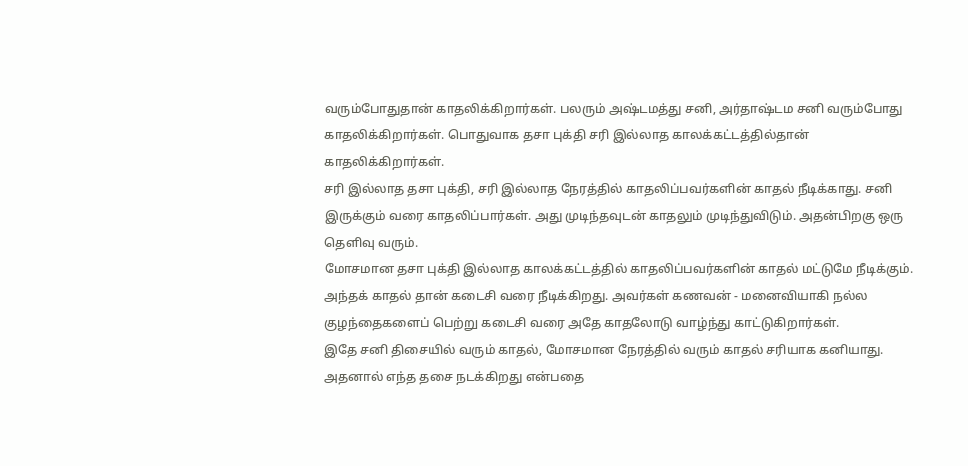வரும்போதுதான் காதலிக்கிறார்கள். பலரும் அஷ்டமத்து சனி, அர்தாஷ்டம சனி வரும்போது காதலிக்கிறார்கள். பொதுவாக தசா புக்தி சரி இல்லாத காலக்கட்டத்தில்தான் காதலிக்கிறார்கள்.
சரி இல்லாத தசா புக்தி, சரி இல்லாத நேரத்தில் காதலிப்பவர்களின் காதல் நீடிக்காது. சனி இருக்கும் வரை காதலிப்பார்கள். அது முடிந்தவுடன் காதலும் முடிந்துவிடும். அதன்பிறகு ஒரு தெளிவு வரும்.
மோசமான தசா புக்தி இல்லாத காலக்கட்டத்தில் காதலிப்பவர்களின் காதல் மட்டுமே நீடிக்கும். அந்தக் காதல் தான் கடைசி வரை நீடிக்கிறது. அவர்கள் கணவன் - மனைவியாகி நல்ல குழந்தைகளைப் பெற்று கடைசி வரை அதே காதலோடு வாழ்ந்து காட்டுகிறார்கள்.
இதே சனி திசையில் வரும் காதல், மோசமான நேரத்தில் வரும் காதல் சரியாக கனியாது.
அதனால் எந்த தசை நடக்கிறது என்பதை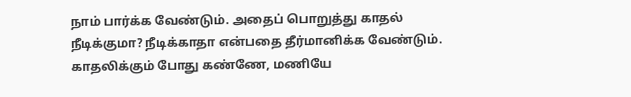நாம் பார்க்க வேண்டும். அதைப் பொறுத்து காதல் நீடிக்குமா? நீடிக்காதா என்பதை தீர்மானிக்க வேண்டும்.
காதலிக்கும் போது கண்ணே, மணியே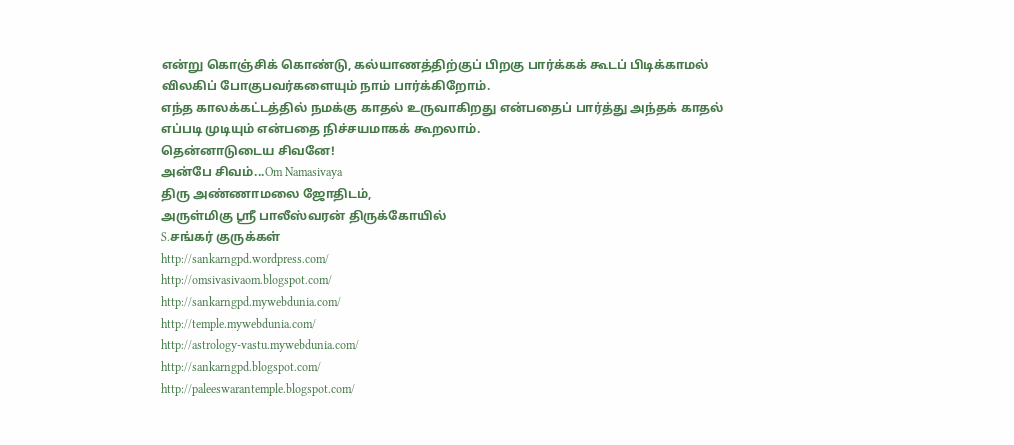என்று கொஞ்சிக் கொண்டு, கல்யாணத்திற்குப் பிறகு பார்க்கக் கூடப் பிடிக்காமல் விலகிப் போகுபவர்களையும் நாம் பார்க்கிறோம்.
எந்த காலக்கட்டத்தில் நமக்கு காதல் உருவாகிறது என்பதைப் பார்த்து அந்தக் காதல் எப்படி முடியும் என்பதை நிச்சயமாகக் கூறலாம்.
தென்னாடுடைய சிவனே!
அன்பே சிவம்...Om Namasivaya
திரு அண்ணாமலை ஜோதிடம்,
அருள்மிகு ஸ்ரீ பாலீஸ்வரன் திருக்கோயில்
S.சங்கர் குருக்கள்
http://sankarngpd.wordpress.com/
http://omsivasivaom.blogspot.com/
http://sankarngpd.mywebdunia.com/
http://temple.mywebdunia.com/
http://astrology-vastu.mywebdunia.com/
http://sankarngpd.blogspot.com/
http://paleeswarantemple.blogspot.com/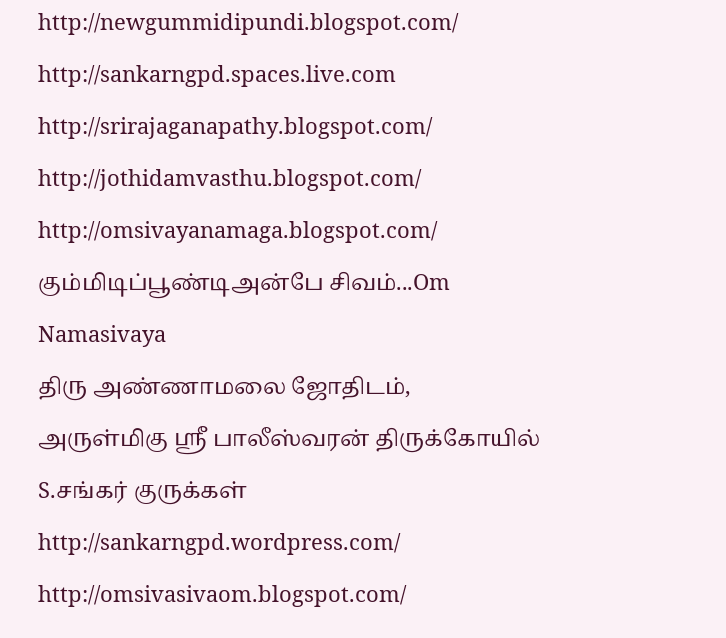http://newgummidipundi.blogspot.com/
http://sankarngpd.spaces.live.com
http://srirajaganapathy.blogspot.com/
http://jothidamvasthu.blogspot.com/
http://omsivayanamaga.blogspot.com/
கும்மிடிப்பூண்டிஅன்பே சிவம்...Om Namasivaya
திரு அண்ணாமலை ஜோதிடம்,
அருள்மிகு ஸ்ரீ பாலீஸ்வரன் திருக்கோயில்
S.சங்கர் குருக்கள்
http://sankarngpd.wordpress.com/
http://omsivasivaom.blogspot.com/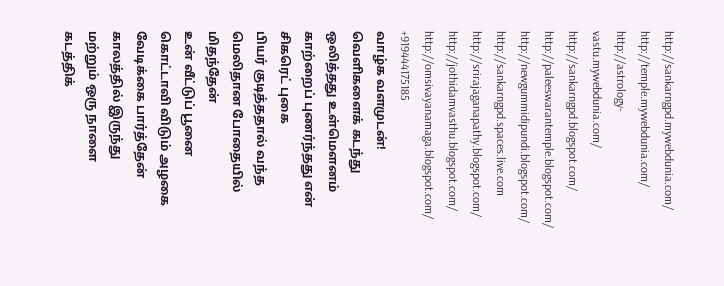http://sankarngpd.mywebdunia.com/
http://temple.mywebdunia.com/
http://astrology-vastu.mywebdunia.com/
http://sankarngpd.blogspot.com/
http://paleeswarantemple.blogspot.com/
http://newgummidipundi.blogspot.com/
http://sankarngpd.spaces.live.com
http://srirajaganapathy.blogspot.com/
http://jothidamvasthu.blogspot.com/
http://omsivayanamaga.blogspot.com/
+919444175185
வாழ்க வளமுடன்!
வெளிகளைக் கடந்து ஒலித்தது உள்மௌனம்
காற்றைப் புணர்ந்தது என் சிகரெட் புகை
பியர் குடித்ததால் வந்த மெலிதான போதையில்
மிதந்தேன்
உன் வீட்டுப் பூனை கொட்டாவி விடும் அழகை
வேடிக்கை பார்த்தேன்
காலத்தில் இருந்து
மற்றும் ஒரு நாளை
கடத்திக்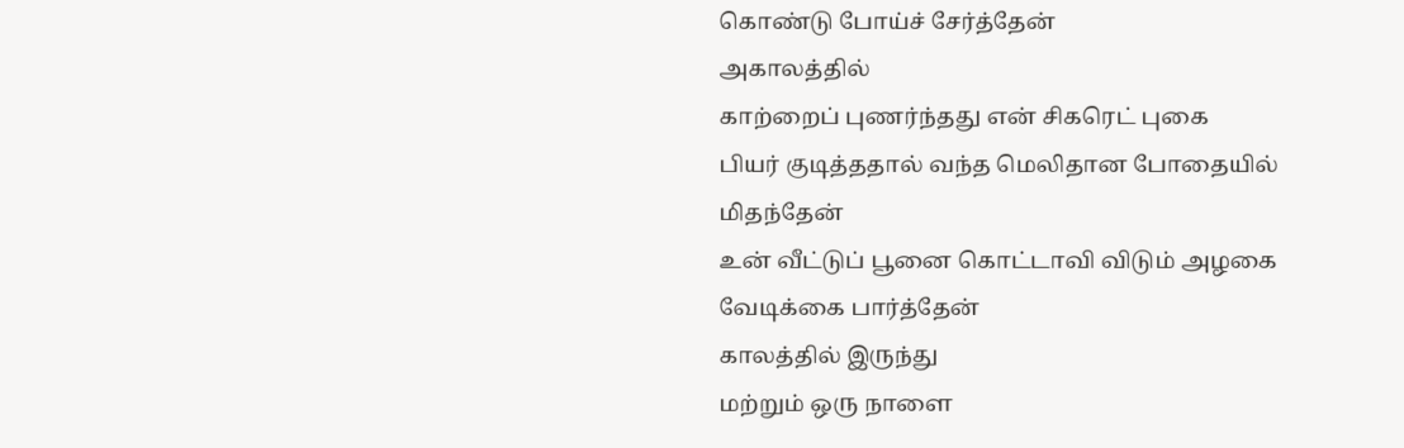கொண்டு போய்ச் சேர்த்தேன்
அகாலத்தில்
காற்றைப் புணர்ந்தது என் சிகரெட் புகை
பியர் குடித்ததால் வந்த மெலிதான போதையில்
மிதந்தேன்
உன் வீட்டுப் பூனை கொட்டாவி விடும் அழகை
வேடிக்கை பார்த்தேன்
காலத்தில் இருந்து
மற்றும் ஒரு நாளை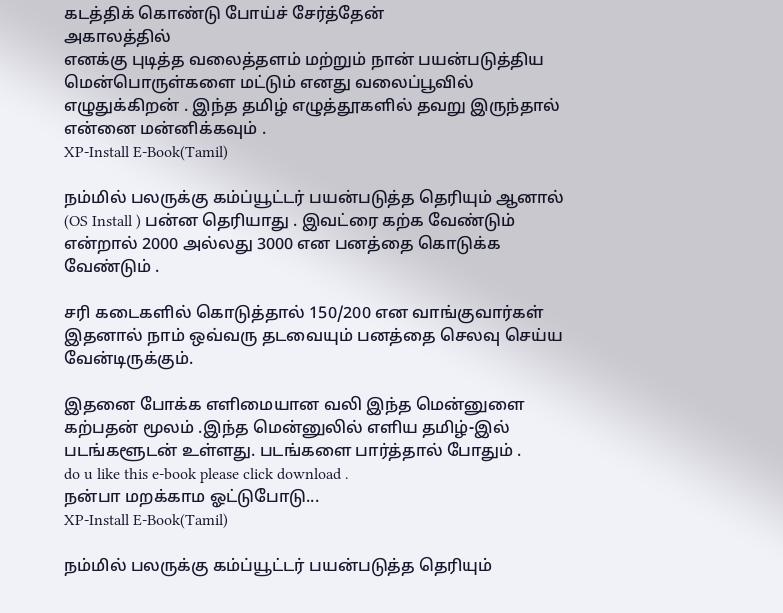கடத்திக் கொண்டு போய்ச் சேர்த்தேன்
அகாலத்தில்
எனக்கு புடித்த வலைத்தளம் மற்றும் நான் பயன்படுத்திய மென்பொருள்களை மட்டும் எனது வலைப்பூவில் எழுதுக்கிறன் . இந்த தமிழ் எழுத்தூகளில் தவறு இருந்தால் என்னை மன்னிக்கவும் .
XP-Install E-Book(Tamil)

நம்மில் பலருக்கு கம்ப்யூட்டர் பயன்படுத்த தெரியும் ஆனால் (OS Install ) பன்ன தெரியாது . இவட்ரை கற்க வேண்டும் என்றால் 2000 அல்லது 3000 என பனத்தை கொடுக்க வேண்டும் .

சரி கடைகளில் கொடுத்தால் 150/200 என வாங்குவார்கள் இதனால் நாம் ஒவ்வரு தடவையும் பனத்தை செலவு செய்ய வேன்டிருக்கும்.

இதனை போக்க எளிமையான வலி இந்த மென்னுளை கற்பதன் மூலம் .இந்த மென்னுலில் எளிய தமிழ்-இல் படங்களூடன் உள்ளது. படங்களை பார்த்தால் போதும் .
do u like this e-book please click download .
நன்பா மறக்காம ஓட்டுபோடு...
XP-Install E-Book(Tamil)

நம்மில் பலருக்கு கம்ப்யூட்டர் பயன்படுத்த தெரியும்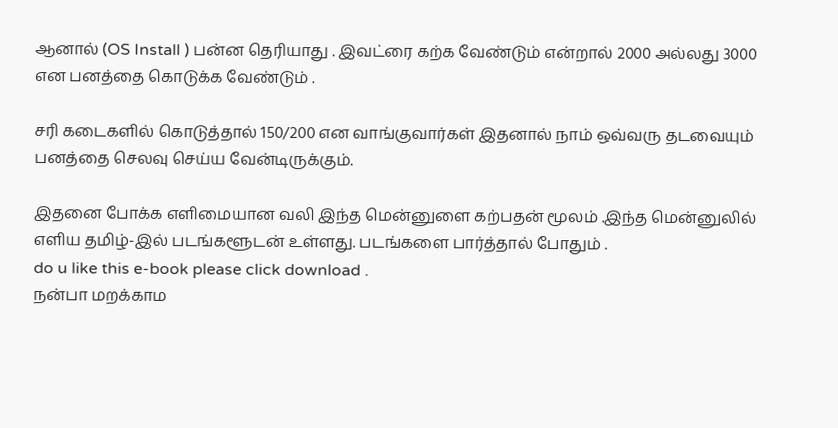ஆனால் (OS Install ) பன்ன தெரியாது . இவட்ரை கற்க வேண்டும் என்றால் 2000 அல்லது 3000 என பனத்தை கொடுக்க வேண்டும் .

சரி கடைகளில் கொடுத்தால் 150/200 என வாங்குவார்கள் இதனால் நாம் ஒவ்வரு தடவையும் பனத்தை செலவு செய்ய வேன்டிருக்கும்.

இதனை போக்க எளிமையான வலி இந்த மென்னுளை கற்பதன் மூலம் .இந்த மென்னுலில் எளிய தமிழ்-இல் படங்களூடன் உள்ளது. படங்களை பார்த்தால் போதும் .
do u like this e-book please click download .
நன்பா மறக்காம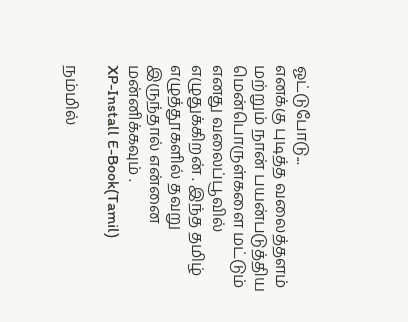ஓட்டுபோடு...
எனக்கு புடித்த வலைத்தளம் மற்றும் நான் பயன்படுத்திய மென்பொருள்களை மட்டும் எனது வலைப்பூவில் எழுதுக்கிறன் . இந்த தமிழ் எழுத்தூகளில் தவறு இருந்தால் என்னை மன்னிக்கவும் .
XP-Install E-Book(Tamil)

நம்மில்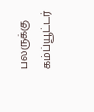பலருக்கு கம்ப்யூட்டர்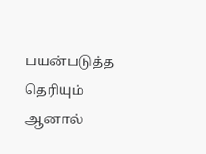பயன்படுத்த தெரியும் ஆனால்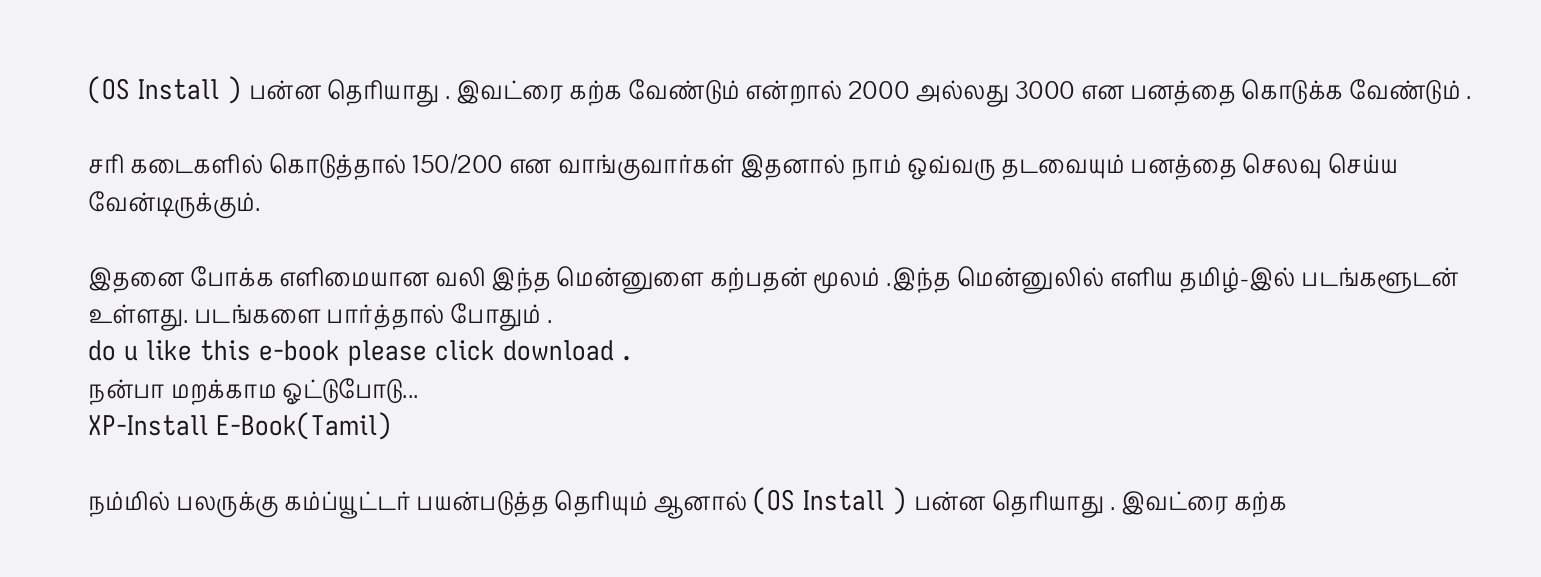(OS Install ) பன்ன தெரியாது . இவட்ரை கற்க வேண்டும் என்றால் 2000 அல்லது 3000 என பனத்தை கொடுக்க வேண்டும் .

சரி கடைகளில் கொடுத்தால் 150/200 என வாங்குவார்கள் இதனால் நாம் ஒவ்வரு தடவையும் பனத்தை செலவு செய்ய வேன்டிருக்கும்.

இதனை போக்க எளிமையான வலி இந்த மென்னுளை கற்பதன் மூலம் .இந்த மென்னுலில் எளிய தமிழ்-இல் படங்களூடன் உள்ளது. படங்களை பார்த்தால் போதும் .
do u like this e-book please click download .
நன்பா மறக்காம ஓட்டுபோடு...
XP-Install E-Book(Tamil)

நம்மில் பலருக்கு கம்ப்யூட்டர் பயன்படுத்த தெரியும் ஆனால் (OS Install ) பன்ன தெரியாது . இவட்ரை கற்க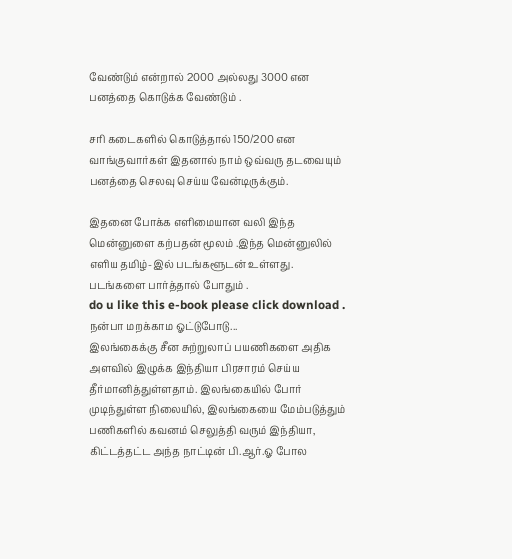வேண்டும் என்றால் 2000 அல்லது 3000 என பனத்தை கொடுக்க வேண்டும் .

சரி கடைகளில் கொடுத்தால் 150/200 என வாங்குவார்கள் இதனால் நாம் ஒவ்வரு தடவையும் பனத்தை செலவு செய்ய வேன்டிருக்கும்.

இதனை போக்க எளிமையான வலி இந்த மென்னுளை கற்பதன் மூலம் .இந்த மென்னுலில் எளிய தமிழ்-இல் படங்களூடன் உள்ளது. படங்களை பார்த்தால் போதும் .
do u like this e-book please click download .
நன்பா மறக்காம ஓட்டுபோடு...
இலங்கைக்கு சீன சுற்றுலாப் பயணிகளை அதிக அளவில் இழுக்க இந்தியா பிரசாரம் செய்ய தீர்மானித்துள்ளதாம். இலங்கையில் போர் முடிந்துள்ள நிலையில், இலங்கையை மேம்படுத்தும் பணிகளில் கவனம் செலுத்தி வரும் இந்தியா, கிட்டத்தட்ட அந்த நாட்டின் பி.ஆர்.ஓ போல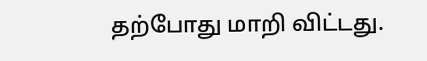தற்போது மாறி விட்டது.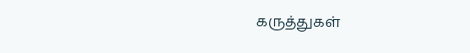கருத்துகள்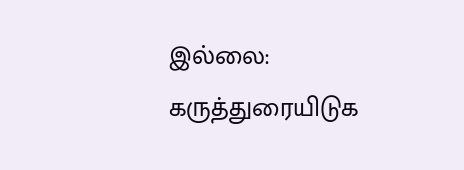இல்லை:
கருத்துரையிடுக